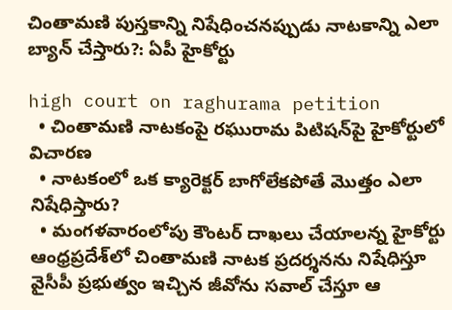చింతామ‌ణి పుస్త‌కాన్ని నిషేధించ‌న‌ప్పుడు నాట‌కాన్ని ఎలా బ్యాన్ చేస్తారు?: ఏపీ హైకోర్టు

high court on raghurama petition
  • చింతామ‌ణి నాట‌కంపై ర‌ఘురామ పిటిష‌న్‌పై హైకోర్టులో విచార‌ణ‌
  • నాట‌కంలో ఒక క్యారెక్ట‌ర్ బాగోలేక‌పోతే మొత్తం ఎలా నిషేధిస్తారు?
  • మంగ‌ళ‌వారంలోపు కౌంట‌ర్ దాఖ‌లు చేయాల‌న్న హైకోర్టు
ఆంధ్ర‌ప్ర‌దేశ్‌లో చింతామణి నాటక ప్రదర్శనను నిషేధిస్తూ వైసీపీ ప్రభుత్వం ఇచ్చిన జీవోను సవాల్‌ చేస్తూ ఆ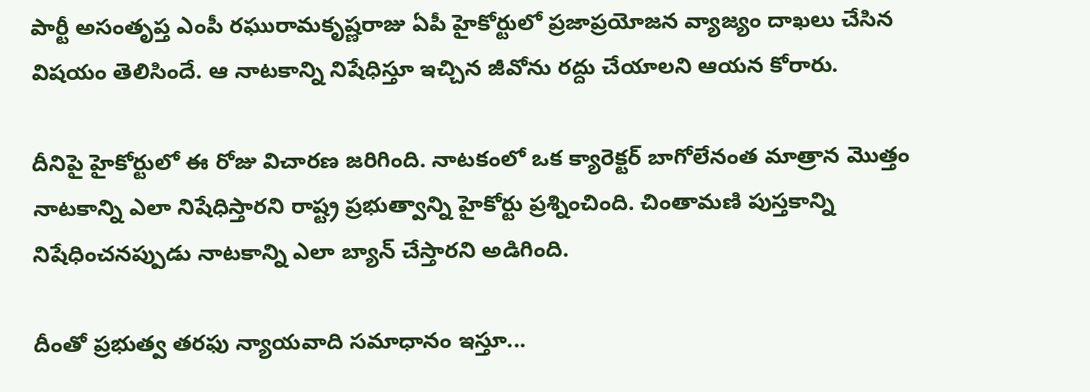పార్టీ అసంతృప్త ఎంపీ రఘురామకృష్ణరాజు ఏపీ హైకోర్టులో ప్రజాప్రయోజన వ్యాజ్యం దాఖలు చేసిన విష‌యం తెలిసిందే. ఆ నాటకాన్ని నిషేధిస్తూ ఇచ్చిన జీవోను రద్దు చేయాలని ఆయన కోరారు.

దీనిపై హైకోర్టులో ఈ రోజు విచార‌ణ జ‌రిగింది. నాట‌కంలో ఒక క్యారెక్ట‌ర్ బాగోలేనంత మాత్రాన మొత్తం నాట‌కాన్ని ఎలా నిషేధిస్తార‌ని రాష్ట్ర ప్ర‌భుత్వాన్ని హైకోర్టు ప్ర‌శ్నించింది. చింతామ‌ణి పుస్త‌కాన్ని నిషేధించ‌న‌ప్పుడు నాట‌కాన్ని ఎలా బ్యాన్ చేస్తార‌ని అడిగింది.

దీంతో ప్ర‌భుత్వ త‌ర‌ఫు న్యాయ‌వాది స‌మాధానం ఇస్తూ...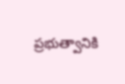ప్ర‌భుత్వానికి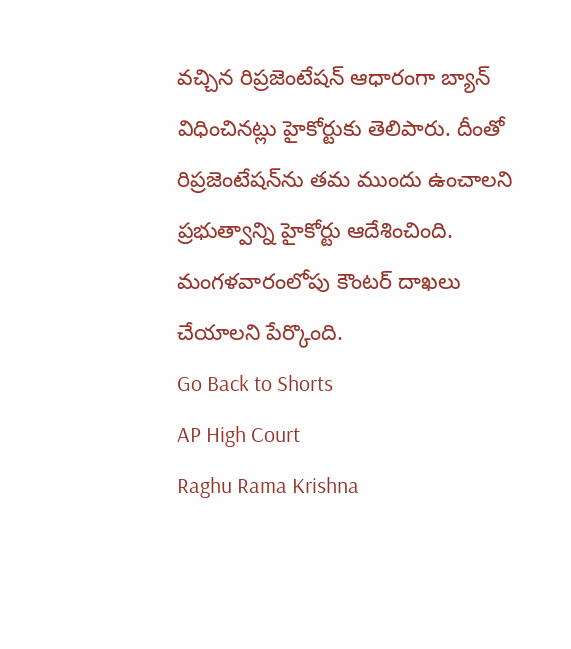వ‌చ్చిన రిప్రజెంటేష‌న్ ఆధారంగా బ్యాన్ విధించిన‌ట్లు హైకోర్టుకు తెలిపారు. దీంతో రిప్రజెంటేష‌న్‌ను త‌మ ముందు ఉంచాల‌ని ప్ర‌భుత్వాన్ని హైకోర్టు ఆదేశించింది. మంగ‌ళ‌వారంలోపు కౌంట‌ర్ దాఖ‌లు చేయాల‌ని పేర్కొంది.
Go Back to Shorts
AP High Court
Raghu Rama Krishna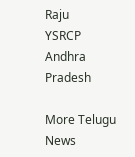Raju
YSRCP
Andhra Pradesh

More Telugu News